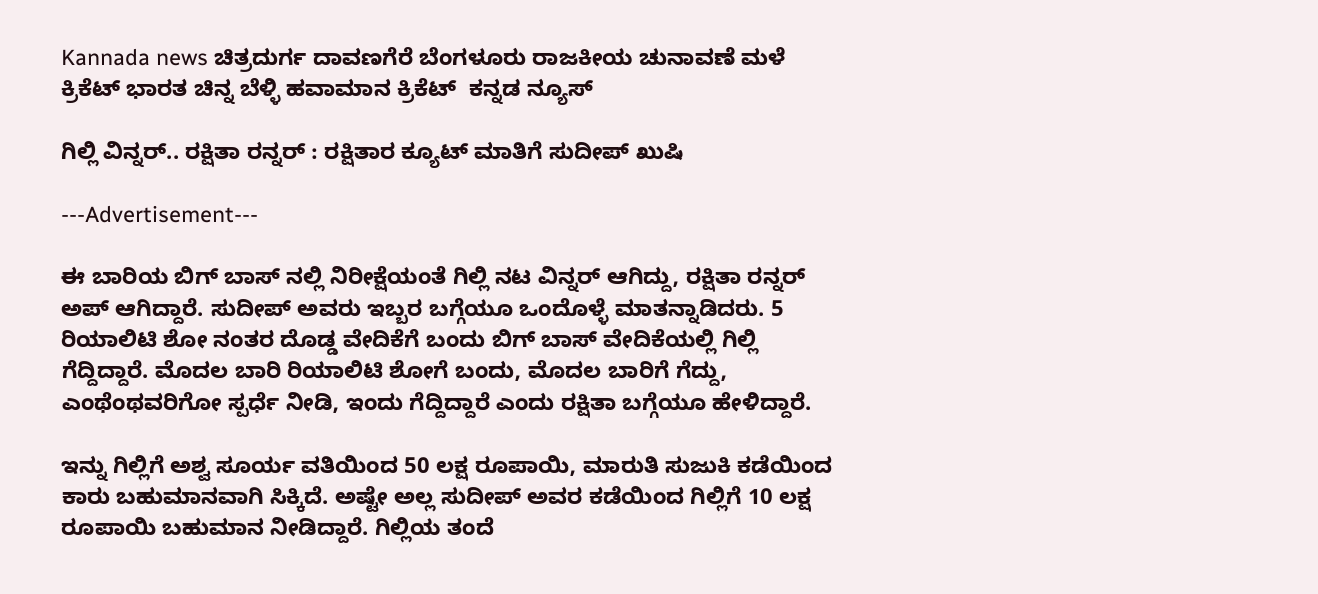Kannada news ಚಿತ್ರದುರ್ಗ ದಾವಣಗೆರೆ ಬೆಂಗಳೂರು ರಾಜಕೀಯ ಚುನಾವಣೆ ಮಳೆ ಕ್ರಿಕೆಟ್ ಭಾರತ ಚಿನ್ನ ಬೆಳ್ಳಿ ಹವಾಮಾನ ಕ್ರಿಕೆಟ್  ಕನ್ನಡ ನ್ಯೂಸ್

ಗಿಲ್ಲಿ ವಿನ್ನರ್.. ರಕ್ಷಿತಾ ರನ್ನರ್ : ರಕ್ಷಿತಾರ ಕ್ಯೂಟ್ ಮಾತಿಗೆ ಸುದೀಪ್ ಖುಷಿ

---Advertisement---

ಈ ಬಾರಿಯ ಬಿಗ್ ಬಾಸ್ ನಲ್ಲಿ ನಿರೀಕ್ಷೆಯಂತೆ ಗಿಲ್ಲಿ ನಟ ವಿನ್ನರ್ ಆಗಿದ್ದು, ರಕ್ಷಿತಾ ರನ್ನರ್ ಅಪ್ ಆಗಿದ್ದಾರೆ. ಸುದೀಪ್ ಅವರು ಇಬ್ಬರ ಬಗ್ಗೆಯೂ ಒಂದೊಳ್ಳೆ ಮಾತನ್ನಾಡಿದರು. 5 ರಿಯಾಲಿಟಿ ಶೋ ನಂತರ ದೊಡ್ಡ ವೇದಿಕೆಗೆ ಬಂದು ಬಿಗ್ ಬಾಸ್ ವೇದಿಕೆಯಲ್ಲಿ ಗಿಲ್ಲಿ ಗೆದ್ದಿದ್ದಾರೆ. ಮೊದಲ ಬಾರಿ ರಿಯಾಲಿಟಿ ಶೋಗೆ ಬಂದು, ಮೊದಲ ಬಾರಿಗೆ ಗೆದ್ದು, ಎಂಥೆಂಥವರಿಗೋ ಸ್ಪರ್ಧೆ ನೀಡಿ, ಇಂದು ಗೆದ್ದಿದ್ದಾರೆ ಎಂದು ರಕ್ಷಿತಾ ಬಗ್ಗೆಯೂ ಹೇಳಿದ್ದಾರೆ.

ಇನ್ನು ಗಿಲ್ಲಿಗೆ ಅಶ್ವ ಸೂರ್ಯ ವತಿಯಿಂದ 50 ಲಕ್ಷ ರೂಪಾಯಿ, ಮಾರುತಿ ಸುಜುಕಿ ಕಡೆಯಿಂದ ಕಾರು ಬಹುಮಾನವಾಗಿ‌ ಸಿಕ್ಕಿದೆ. ಅಷ್ಟೇ ಅಲ್ಲ ಸುದೀಪ್ ಅವರ ಕಡೆಯಿಂದ ಗಿಲ್ಲಿಗೆ 10 ಲಕ್ಷ ರೂಪಾಯಿ ಬಹುಮಾನ ನೀಡಿದ್ದಾರೆ. ಗಿಲ್ಲಿಯ ತಂದೆ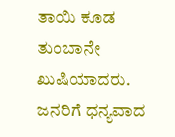ತಾಯಿ ಕೂಡ ತುಂಬಾನೇ ಖುಷಿಯಾದರು. ಜನರಿಗೆ ಧನ್ಯವಾದ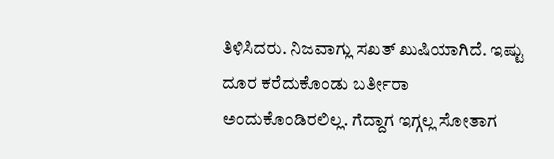ತಿಳಿಸಿದರು. ನಿಜವಾಗ್ಲು ಸಖತ್ ಖುಷಿಯಾಗಿದೆ. ಇಷ್ಟು ದೂರ ಕರೆದುಕೊಂಡು ಬರ್ತೀರಾ ಅಂದುಕೊಂಡಿರಲಿಲ್ಲ. ಗೆದ್ದಾಗ ಇಗ್ಗಲ್ಲ ಸೋತಾಗ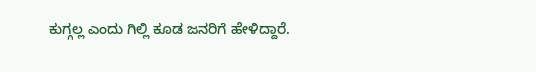ಕುಗ್ಗಲ್ಲ ಎಂದು ಗಿಲ್ಲಿ ಕೂಡ ಜನರಿಗೆ ಹೇಳಿದ್ದಾರೆ.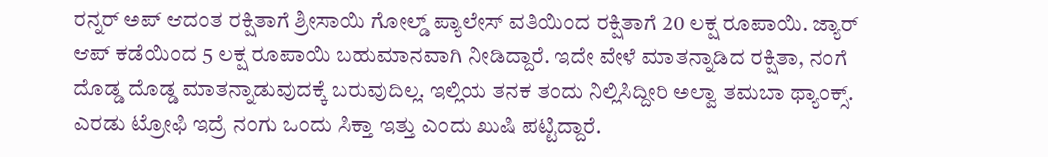ರನ್ನರ್ ಅಪ್ ಆದಂತ ರಕ್ಷಿತಾಗೆ ಶ್ರೀಸಾಯಿ ಗೋಲ್ಡ್ ಪ್ಯಾಲೇಸ್ ವತಿಯಿಂದ ರಕ್ಷಿತಾಗೆ 20 ಲಕ್ಷ ರೂಪಾಯಿ. ಜ್ಯಾರ್ ಆಪ್ ಕಡೆಯಿಂದ 5 ಲಕ್ಷ ರೂಪಾಯಿ ಬಹುಮಾನವಾಗಿ ನೀಡಿದ್ದಾರೆ. ಇದೇ ವೇಳೆ ಮಾತನ್ನಾಡಿದ ರಕ್ಷಿತಾ, ನಂಗೆ ದೊಡ್ಡ ದೊಡ್ಡ ಮಾತನ್ನಾಡುವುದಕ್ಕೆ ಬರುವುದಿಲ್ಲ. ಇಲ್ಲಿಯ ತನಕ ತಂದು ನಿಲ್ಲಿಸಿದ್ದೀರಿ ಅಲ್ವಾ ತಮಬಾ ಥ್ಯಾಂಕ್ಸ್. ಎರಡು ಟ್ರೋಫಿ ಇದ್ರೆ ನಂಗು ಒಂದು ಸಿಕ್ತಾ ಇತ್ತು ಎಂದು ಖುಷಿ ಪಟ್ಟಿದ್ದಾರೆ.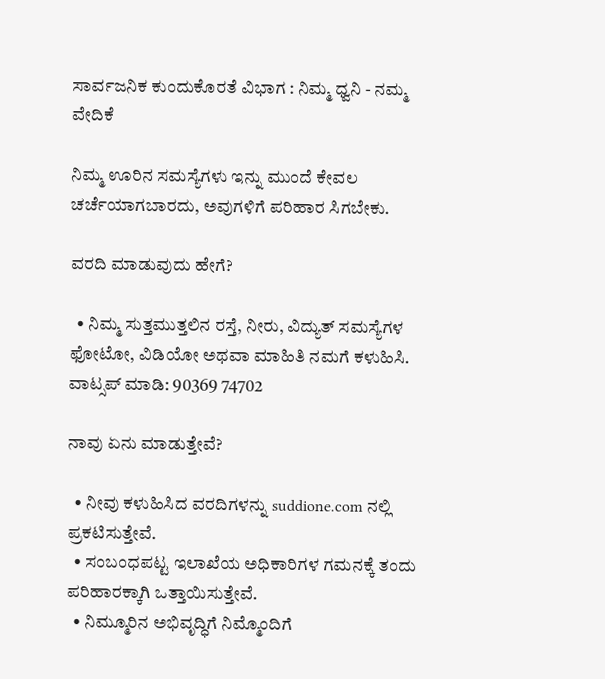ಸಾರ್ವಜನಿಕ ಕುಂದುಕೊರತೆ ವಿಭಾಗ : ನಿಮ್ಮ ಧ್ವನಿ - ನಮ್ಮ ವೇದಿಕೆ

ನಿಮ್ಮ ಊರಿನ ಸಮಸ್ಯೆಗಳು ಇನ್ನು ಮುಂದೆ ಕೇವಲ ಚರ್ಚೆಯಾಗಬಾರದು, ಅವುಗಳಿಗೆ ಪರಿಹಾರ ಸಿಗಬೇಕು.

ವರದಿ ಮಾಡುವುದು ಹೇಗೆ?

  • ನಿಮ್ಮ ಸುತ್ತಮುತ್ತಲಿನ ರಸ್ತೆ, ನೀರು, ವಿದ್ಯುತ್ ಸಮಸ್ಯೆಗಳ ಫೋಟೋ, ವಿಡಿಯೋ ಅಥವಾ ಮಾಹಿತಿ ನಮಗೆ ಕಳುಹಿಸಿ.
ವಾಟ್ಸಪ್ ಮಾಡಿ: 90369 74702

ನಾವು ಏನು ಮಾಡುತ್ತೇವೆ?

  • ನೀವು ಕಳುಹಿಸಿದ ವರದಿಗಳನ್ನು suddione.com ನಲ್ಲಿ ಪ್ರಕಟಿಸುತ್ತೇವೆ.
  • ಸಂಬಂಧಪಟ್ಟ ಇಲಾಖೆಯ ಅಧಿಕಾರಿಗಳ ಗಮನಕ್ಕೆ ತಂದು ಪರಿಹಾರಕ್ಕಾಗಿ ಒತ್ತಾಯಿಸುತ್ತೇವೆ.
  • ನಿಮ್ಮೂರಿನ ಅಭಿವೃದ್ಧಿಗೆ ನಿಮ್ಮೊಂದಿಗೆ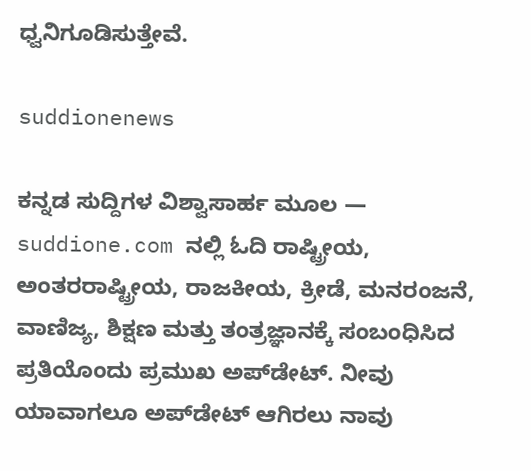ಧ್ವನಿಗೂಡಿಸುತ್ತೇವೆ.

suddionenews

ಕನ್ನಡ ಸುದ್ದಿಗಳ ವಿಶ್ವಾಸಾರ್ಹ ಮೂಲ — suddione.com ನಲ್ಲಿ ಓದಿ ರಾಷ್ಟ್ರೀಯ, ಅಂತರರಾಷ್ಟ್ರೀಯ, ರಾಜಕೀಯ, ಕ್ರೀಡೆ, ಮನರಂಜನೆ, ವಾಣಿಜ್ಯ, ಶಿಕ್ಷಣ ಮತ್ತು ತಂತ್ರಜ್ಞಾನಕ್ಕೆ ಸಂಬಂಧಿಸಿದ ಪ್ರತಿಯೊಂದು ಪ್ರಮುಖ ಅಪ್‌ಡೇಟ್. ನೀವು ಯಾವಾಗಲೂ ಅಪ್‌ಡೇಟ್ ಆಗಿರಲು ನಾವು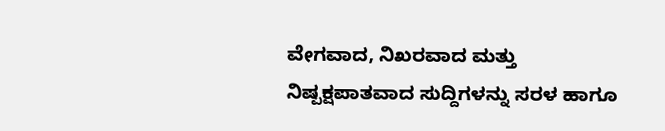ವೇಗವಾದ, ನಿಖರವಾದ ಮತ್ತು ನಿಷ್ಪಕ್ಷಪಾತವಾದ ಸುದ್ದಿಗಳನ್ನು ಸರಳ ಹಾಗೂ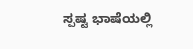ಸ್ಪಷ್ಟ ಭಾಷೆಯಲ್ಲಿ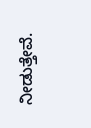ನೀಡುತ್ತೇವೆ.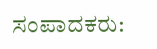ಸಂಪಾದಕರು: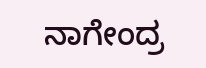ನಾಗೇಂದ್ರ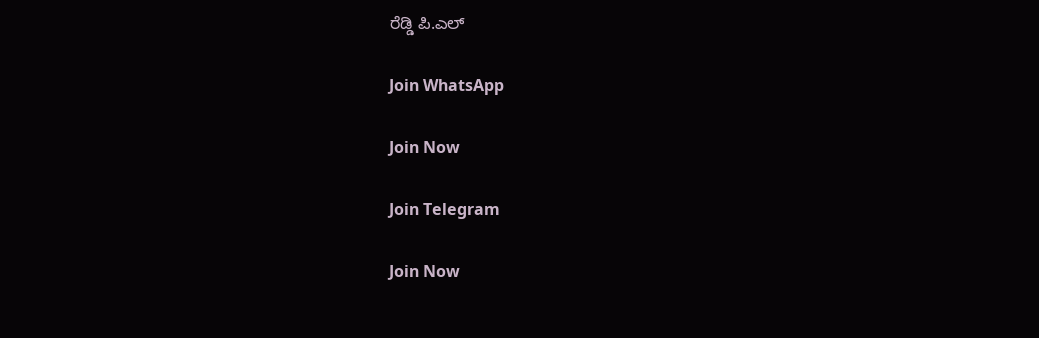ರೆಡ್ಡಿ ಪಿ.ಎಲ್

Join WhatsApp

Join Now

Join Telegram

Join Now